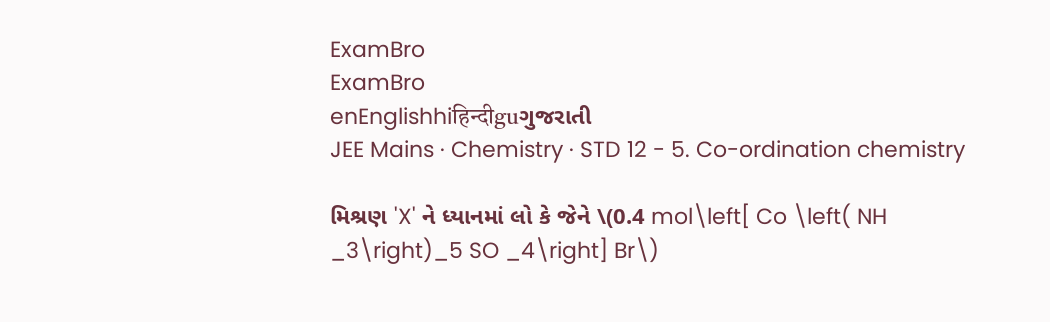ExamBro
ExamBro
enEnglishhiहिन्दीguગુજરાતી
JEE Mains · Chemistry · STD 12 - 5. Co-ordination chemistry

મિશ્રણ 'X' ને ધ્યાનમાં લો કે જેને \(0.4 mol\left[ Co \left( NH _3\right)_5 SO _4\right] Br\)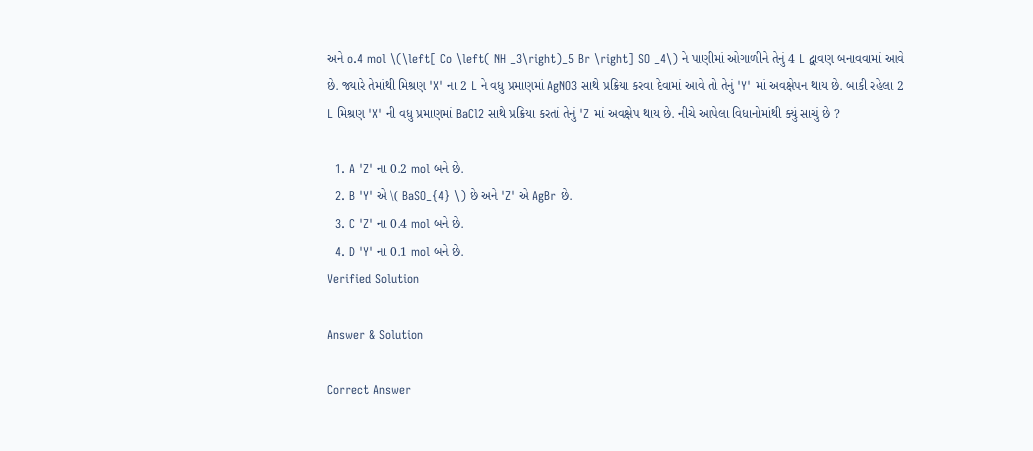અને o.4 mol \(\left[ Co \left( NH _3\right)_5 Br \right] SO _4\) ને પાણીમાં ઓગાળીને તેનું 4 L દ્વાવણ બનાવવામાં આવે છે. જ્યારે તેમાંથી મિશ્રણ 'X' ના 2 L ને વધુ પ્રમાણમાં AgNO3 સાથે પ્રક્રિયા કરવા દેવામાં આવે તો તેનું 'Y' માં અવક્ષેપન થાય છે. બાકી રહેલા 2 L મિશ્રણ 'X' ની વધુ પ્રમાણમાં BaCl2 સાથે પ્રક્રિયા કરતાં તેનું 'Z માં અવક્ષેપ થાય છે. નીચે આપેલા વિધાનોમાંથી ક્યું સાચું છે ?

  1. A 'Z' ના 0.2 mol બને છે.
  2. B 'Y' એ \( BaSO_{4} \) છે અને 'Z' એ AgBr છે.
  3. C 'Z' ના 0.4 mol બને છે.
  4. D 'Y' ના 0.1 mol બને છે.
Verified Solution

Answer & Solution

Correct Answer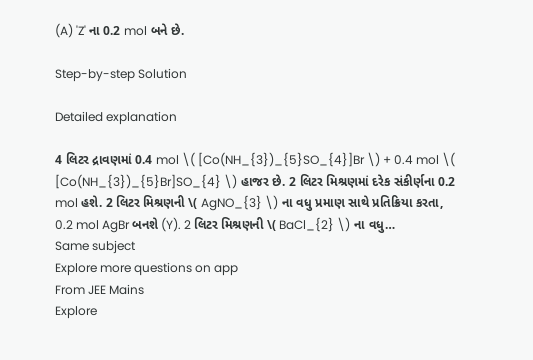(A) 'Z' ના 0.2 mol બને છે.

Step-by-step Solution

Detailed explanation

4 લિટર દ્રાવણમાં 0.4 mol \( [Co(NH_{3})_{5}SO_{4}]Br \) + 0.4 mol \( [Co(NH_{3})_{5}Br]SO_{4} \) હાજર છે. 2 લિટર મિશ્રણમાં દરેક સંકીર્ણના 0.2 mol હશે. 2 લિટર મિશ્રણની \( AgNO_{3} \) ના વધુ પ્રમાણ સાથે પ્રતિક્રિયા કરતા, 0.2 mol AgBr બનશે (Y). 2 લિટર મિશ્રણની \( BaCl_{2} \) ના વધુ…
Same subject
Explore more questions on app
From JEE Mains
Explore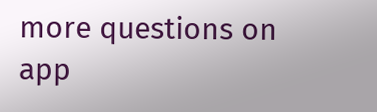more questions on app